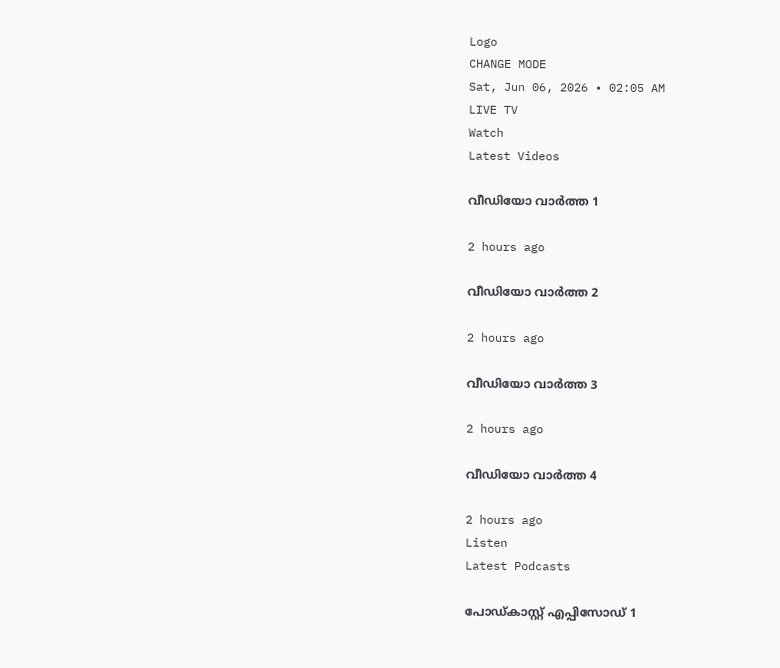Logo
CHANGE MODE
Sat, Jun 06, 2026 • 02:05 AM
LIVE TV
Watch
Latest Videos

വീഡിയോ വാർത്ത 1

2 hours ago

വീഡിയോ വാർത്ത 2

2 hours ago

വീഡിയോ വാർത്ത 3

2 hours ago

വീഡിയോ വാർത്ത 4

2 hours ago
Listen
Latest Podcasts

പോഡ്കാസ്റ്റ് എപ്പിസോഡ് 1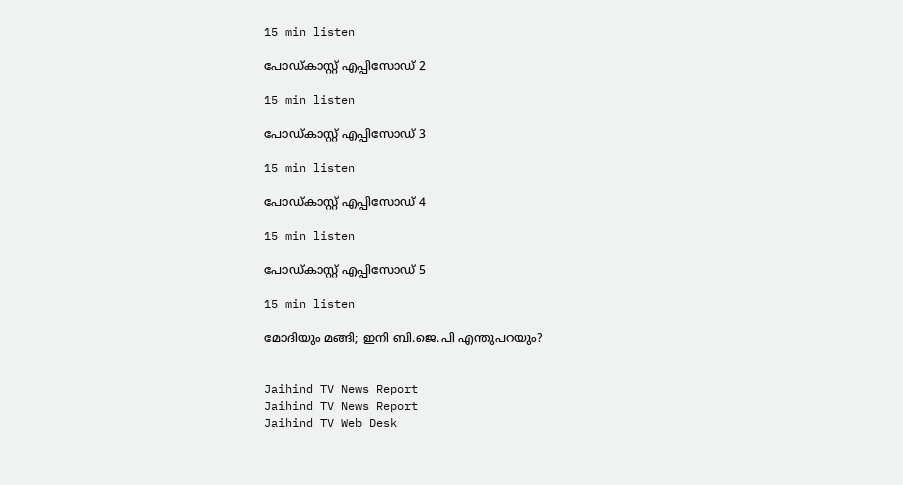15 min listen

പോഡ്കാസ്റ്റ് എപ്പിസോഡ് 2

15 min listen

പോഡ്കാസ്റ്റ് എപ്പിസോഡ് 3

15 min listen

പോഡ്കാസ്റ്റ് എപ്പിസോഡ് 4

15 min listen

പോഡ്കാസ്റ്റ് എപ്പിസോഡ് 5

15 min listen

മോദിയും മങ്ങി; ഇനി ബി.ജെ.പി എന്തുപറയും?


Jaihind TV News Report
Jaihind TV News Report
Jaihind TV Web Desk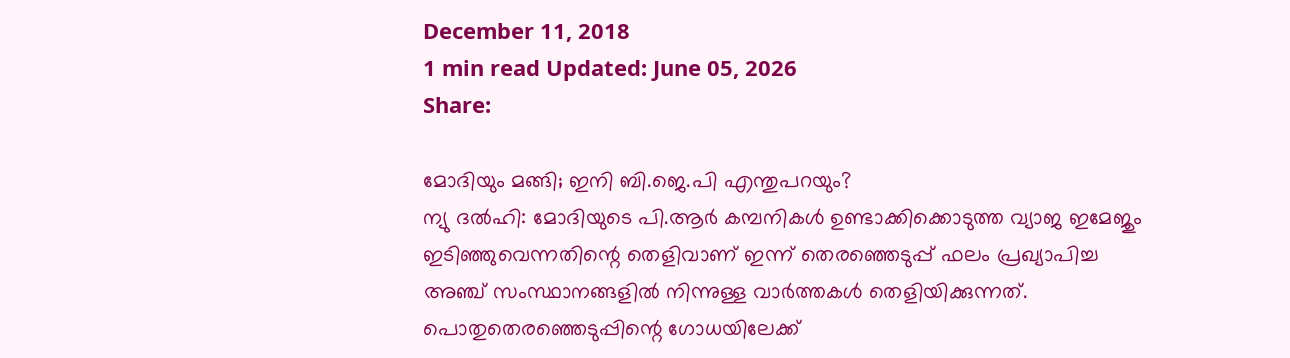December 11, 2018
1 min read Updated: June 05, 2026
Share:

മോദിയും മങ്ങി; ഇനി ബി.ജെ.പി എന്തുപറയും?
ന്യു ദല്‍ഹി: മോദിയുടെ പി.ആര്‍ കമ്പനികള്‍ ഉണ്ടാക്കിക്കൊടുത്ത വ്യാജ ഇമേജും ഇടിഞ്ഞുവെന്നതിന്റെ തെളിവാണ് ഇന്ന് തെരഞ്ഞെടുപ്പ് ഫലം പ്രഖ്യാപിച്ച അഞ്ച് സംസ്ഥാനങ്ങളില്‍ നിന്നുള്ള വാര്‍ത്തകള്‍ തെളിയിക്കുന്നത്. പൊതുതെരഞ്ഞെടുപ്പിന്റെ ഗോധയിലേക്ക്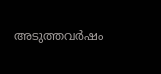അടുത്തവര്‍ഷം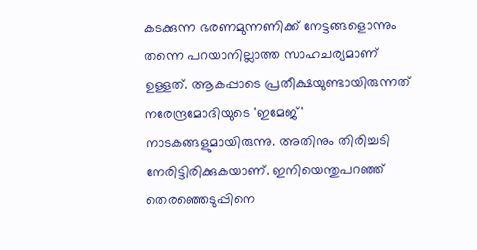കടക്കുന്ന ഭരണമുന്നണിക്ക് നേട്ടങ്ങളൊന്നും തന്നെ പറയാനില്ലാത്ത സാഹചര്യമാണ് ഉള്ളത്. ആകപ്പാടെ പ്രതീക്ഷയുണ്ടായിരുന്നത് നരേന്ദ്രമോദിയുടെ 'ഇമേജ്' നാടകങ്ങളുമായിരുന്നു. അതിനും തിരിച്ചടി നേരിട്ടിരിക്കുകയാണ്. ഇനിയെന്തുപറഞ്ഞ് തെരഞ്ഞെടുപ്പിനെ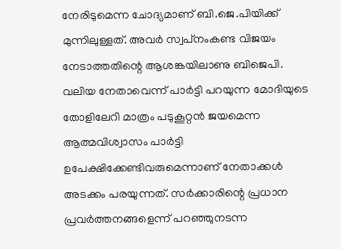നേരിടുമെന്ന ചോദ്യമാണ് ബി.ജെ.പിയിക്ക് മുന്നിലുള്ളത്. അവര്‍ സ്വപ്‌നംകണ്ട വിജയം നേടാത്തതിന്റെ ആശങ്കയിലാണു ബിജെപി. വലിയ നേതാവെന്ന് പാര്‍ട്ടി പറയുന്ന മോദിയുടെ തോളിലേറി മാത്രം പടുകൂറ്റന്‍ ജയമെന്ന ആത്മവിശ്വാസം പാര്‍ട്ടി ഉപേക്ഷിക്കേണ്ടിവരുമെന്നാണ് നേതാക്കള്‍ അടക്കം പരയുന്നത്. സര്‍ക്കാരിന്റെ പ്രധാന പ്രവര്‍ത്തനങ്ങളെന്ന് പറഞ്ഞുനടന്ന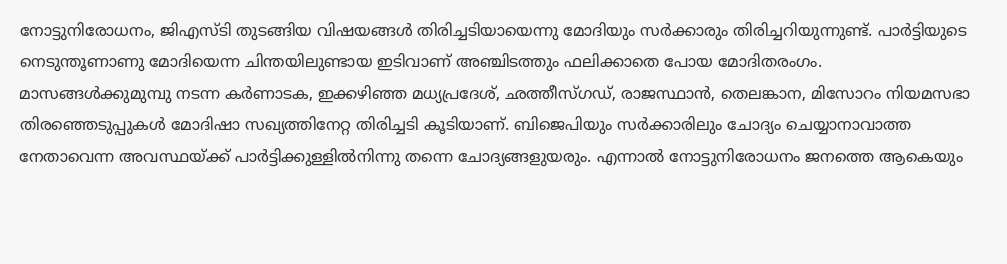നോട്ടുനിരോധനം, ജിഎസ്ടി തുടങ്ങിയ വിഷയങ്ങള്‍ തിരിച്ചടിയായെന്നു മോദിയും സര്‍ക്കാരും തിരിച്ചറിയുന്നുണ്ട്. പാര്‍ട്ടിയുടെ നെടുന്തൂണാണു മോദിയെന്ന ചിന്തയിലുണ്ടായ ഇടിവാണ് അഞ്ചിടത്തും ഫലിക്കാതെ പോയ മോദിതരംഗം. മാസങ്ങള്‍ക്കുമുമ്പു നടന്ന കര്‍ണാടക, ഇക്കഴിഞ്ഞ മധ്യപ്രദേശ്, ഛത്തീസ്ഗഡ്, രാജസ്ഥാന്‍, തെലങ്കാന, മിസോറം നിയമസഭാ തിരഞ്ഞെടുപ്പുകള്‍ മോദിഷാ സഖ്യത്തിനേറ്റ തിരിച്ചടി കൂടിയാണ്. ബിജെപിയും സര്‍ക്കാരിലും ചോദ്യം ചെയ്യാനാവാത്ത നേതാവെന്ന അവസ്ഥയ്ക്ക് പാര്‍ട്ടിക്കുള്ളില്‍നിന്നു തന്നെ ചോദ്യങ്ങളുയരും. എന്നാല്‍ നോട്ടുനിരോധനം ജനത്തെ ആകെയും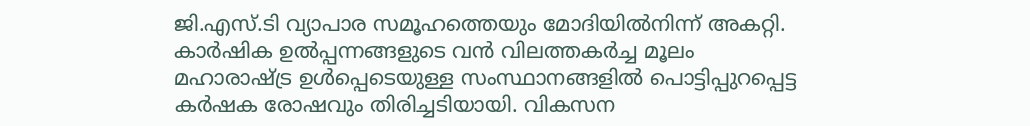ജി.എസ്.ടി വ്യാപാര സമൂഹത്തെയും മോദിയില്‍നിന്ന് അകറ്റി. കാര്‍ഷിക ഉല്‍പ്പന്നങ്ങളുടെ വന്‍ വിലത്തകര്‍ച്ച മൂലം മഹാരാഷ്ട്ര ഉള്‍പ്പെടെയുള്ള സംസ്ഥാനങ്ങളില്‍ പൊട്ടിപ്പുറപ്പെട്ട കര്‍ഷക രോഷവും തിരിച്ചടിയായി. വികസന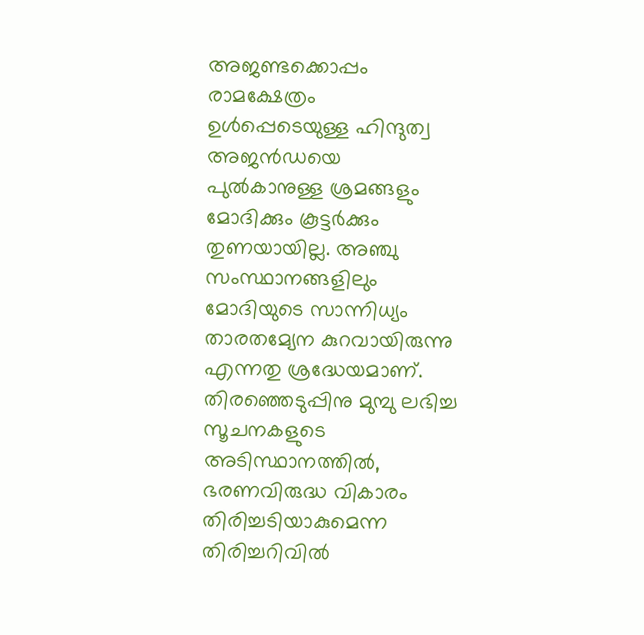അജണ്ടക്കൊപ്പം രാമക്ഷേത്രം ഉള്‍പ്പെടെയുള്ള ഹിന്ദുത്വ അജന്‍ഡയെ പുല്‍കാനുള്ള ശ്രമങ്ങളും മോദിക്കും കൂട്ടര്‍ക്കും തുണയായില്ല. അഞ്ചു സംസ്ഥാനങ്ങളിലും മോദിയുടെ സാന്നിധ്യം താരതമ്യേന കുറവായിരുന്നു എന്നതു ശ്രദ്ധേയമാണ്. തിരഞ്ഞെടുപ്പിനു മുമ്പു ലഭിച്ച സൂചനകളുടെ അടിസ്ഥാനത്തില്‍, ഭരണവിരുദ്ധ വികാരം തിരിച്ചടിയാകുമെന്ന തിരിച്ചറിവില്‍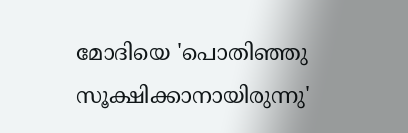മോദിയെ 'പൊതിഞ്ഞു സൂക്ഷിക്കാനായിരുന്നു'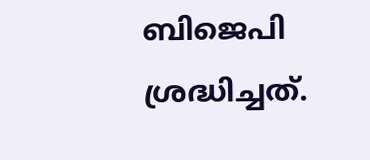ബിജെപി ശ്രദ്ധിച്ചത്.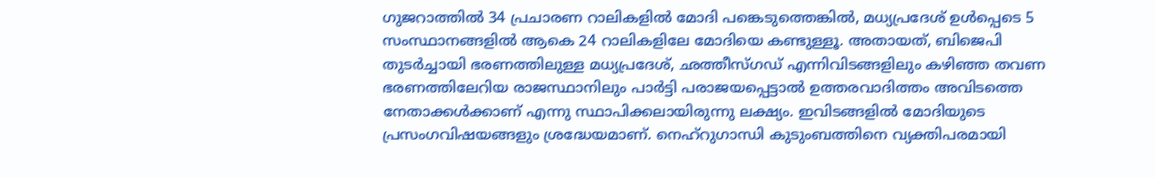ഗുജറാത്തില്‍ 34 പ്രചാരണ റാലികളില്‍ മോദി പങ്കെടുത്തെങ്കില്‍, മധ്യപ്രദേശ് ഉള്‍പ്പെടെ 5 സംസ്ഥാനങ്ങളില്‍ ആകെ 24 റാലികളിലേ മോദിയെ കണ്ടുള്ളൂ. അതായത്, ബിജെപി തുടര്‍ച്ചായി ഭരണത്തിലുള്ള മധ്യപ്രദേശ്, ഛത്തീസ്ഗഡ് എന്നിവിടങ്ങളിലും കഴിഞ്ഞ തവണ ഭരണത്തിലേറിയ രാജസ്ഥാനിലും പാര്‍ട്ടി പരാജയപ്പെട്ടാല്‍ ഉത്തരവാദിത്തം അവിടത്തെ നേതാക്കള്‍ക്കാണ് എന്നു സ്ഥാപിക്കലായിരുന്നു ലക്ഷ്യം. ഇവിടങ്ങളില്‍ മോദിയുടെ പ്രസംഗവിഷയങ്ങളും ശ്രദ്ധേയമാണ്. നെഹ്‌റുഗാന്ധി കുടുംബത്തിനെ വ്യക്തിപരമായി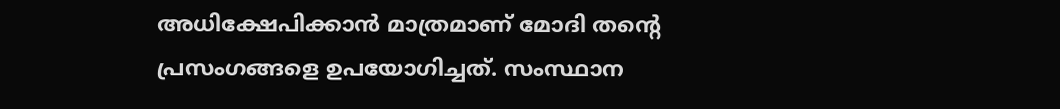അധിക്ഷേപിക്കാന്‍ മാത്രമാണ് മോദി തന്റെ പ്രസംഗങ്ങളെ ഉപയോഗിച്ചത്. സംസ്ഥാന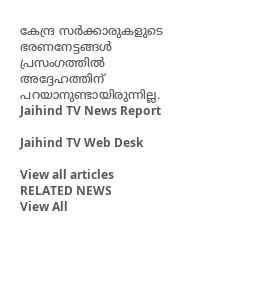കേന്ദ്ര സര്‍ക്കാരുകളുടെ ഭരണനേട്ടങ്ങള്‍ പ്രസംഗത്തില്‍ അദ്ദേഹത്തിന് പറയാനുണ്ടായിരുന്നില്ല.
Jaihind TV News Report

Jaihind TV Web Desk

View all articles
RELATED NEWS
View All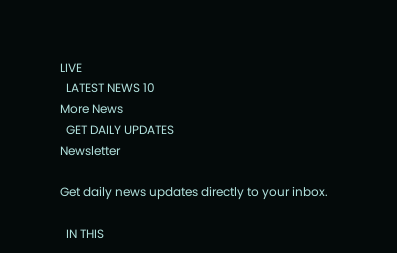LIVE
  LATEST NEWS 10
More News
  GET DAILY UPDATES
Newsletter

Get daily news updates directly to your inbox.

  IN THIS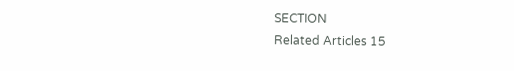SECTION
Related Articles 15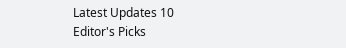Latest Updates 10
Editor's Picks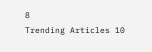8
Trending Articles 10